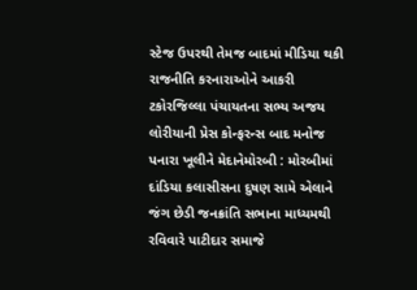સ્ટેજ ઉપરથી તેમજ બાદમાં મીડિયા થકી રાજનીતિ કરનારાઓને આકરી ટકોરજિલ્લા પંચાયતના સભ્ય અજય લોરીયાની પ્રેસ કોન્ફરન્સ બાદ મનોજ પનારા ખૂલીને મેદાનેમોરબી : મોરબીમાં દાંડિયા કલાસીસના દુષણ સામે એલાને જંગ છેડી જનક્રાંતિ સભાના માધ્યમથી રવિવારે પાટીદાર સમાજે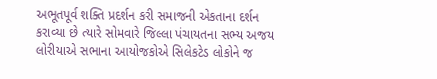અભૂતપૂર્વ શક્તિ પ્રદર્શન કરી સમાજની એકતાના દર્શન કરાવ્યા છે ત્યારે સોમવારે જિલ્લા પંચાયતના સભ્ય અજય લોરીયાએ સભાના આયોજકોએ સિલેકટેડ લોકોને જ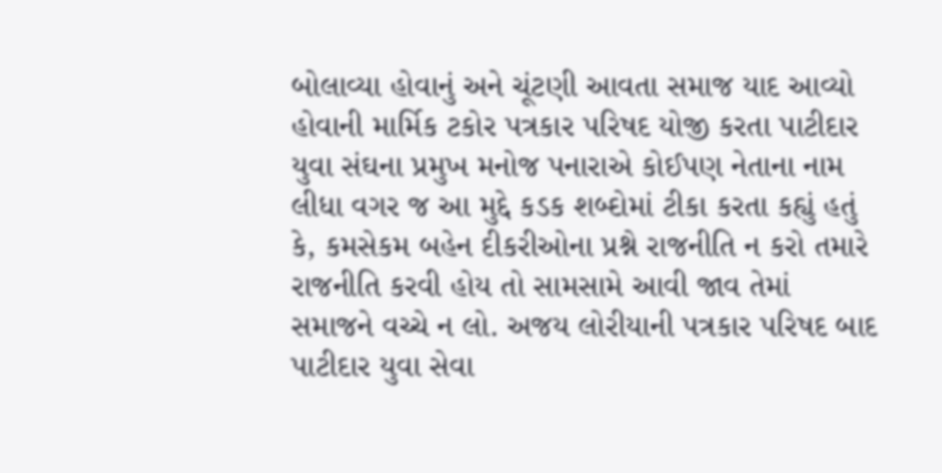બોલાવ્યા હોવાનું અને ચૂંટણી આવતા સમાજ યાદ આવ્યો હોવાની માર્મિક ટકોર પત્રકાર પરિષદ યોજી કરતા પાટીદાર યુવા સંઘના પ્રમુખ મનોજ પનારાએ કોઈપણ નેતાના નામ લીધા વગર જ આ મુદ્દે કડક શબ્દોમાં ટીકા કરતા કહ્યું હતું કે, કમસેકમ બહેન દીકરીઓના પ્રશ્ને રાજનીતિ ન કરો તમારે રાજનીતિ કરવી હોય તો સામસામે આવી જાવ તેમાં સમાજને વચ્ચે ન લો. અજય લોરીયાની પત્રકાર પરિષદ બાદ પાટીદાર યુવા સેવા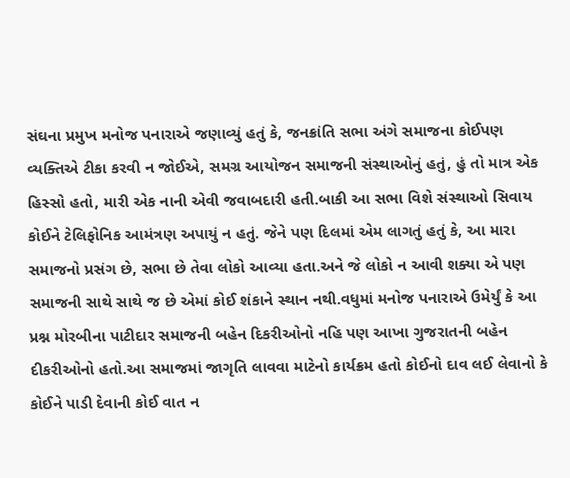સંઘના પ્રમુખ મનોજ પનારાએ જણાવ્યું હતું કે, જનક્રાંતિ સભા અંગે સમાજના કોઈપણ વ્યક્તિએ ટીકા કરવી ન જોઈએ, સમગ્ર આયોજન સમાજની સંસ્થાઓનું હતું, હું તો માત્ર એક હિસ્સો હતો, મારી એક નાની એવી જવાબદારી હતી.બાકી આ સભા વિશે સંસ્થાઓ સિવાય કોઈને ટેલિફોનિક આમંત્રણ અપાયું ન હતું. જેને પણ દિલમાં એમ લાગતું હતું કે, આ મારા સમાજનો પ્રસંગ છે, સભા છે તેવા લોકો આવ્યા હતા.અને જે લોકો ન આવી શક્યા એ પણ સમાજની સાથે સાથે જ છે એમાં કોઈ શંકાને સ્થાન નથી.વધુમાં મનોજ પનારાએ ઉમેર્યું કે આ પ્રશ્ન મોરબીના પાટીદાર સમાજની બહેન દિકરીઓનો નહિ પણ આખા ગુજરાતની બહેન દીકરીઓનો હતો.આ સમાજમાં જાગૃતિ લાવવા માટેનો કાર્યક્રમ હતો કોઈનો દાવ લઈ લેવાનો કે કોઈને પાડી દેવાની કોઈ વાત ન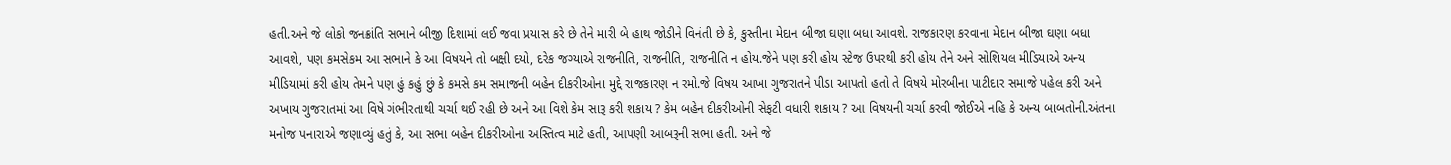હતી.અને જે લોકો જનક્રાંતિ સભાને બીજી દિશામાં લઈ જવા પ્રયાસ કરે છે તેને મારી બે હાથ જોડીને વિનંતી છે કે, કુસ્તીના મેદાન બીજા ઘણા બધા આવશે. રાજકારણ કરવાના મેદાન બીજા ઘણા બધા આવશે, પણ કમસેકમ આ સભાને કે આ વિષયને તો બક્ષી દયો, દરેક જગ્યાએ રાજનીતિ, રાજનીતિ, રાજનીતિ ન હોય.જેને પણ કરી હોય સ્ટેજ ઉપરથી કરી હોય તેને અને સોશિયલ મીડિયાએ અન્ય મીડિયામાં કરી હોય તેમને પણ હું કહું છું કે કમસે કમ સમાજની બહેન દીકરીઓના મુદ્દે રાજકારણ ન રમો.જે વિષય આખા ગુજરાતને પીડા આપતો હતો તે વિષયે મોરબીના પાટીદાર સમાજે પહેલ કરી અને અખાય ગુજરાતમાં આ વિષે ગંભીરતાથી ચર્ચા થઈ રહી છે અને આ વિશે કેમ સારૂ કરી શકાય ? કેમ બહેન દીકરીઓની સેફટી વધારી શકાય ? આ વિષયની ચર્ચા કરવી જોઈએ નહિ કે અન્ય બાબતોની.અંતના મનોજ પનારાએ જણાવ્યું હતું કે, આ સભા બહેન દીકરીઓના અસ્તિત્વ માટે હતી, આપણી આબરૂની સભા હતી. અને જે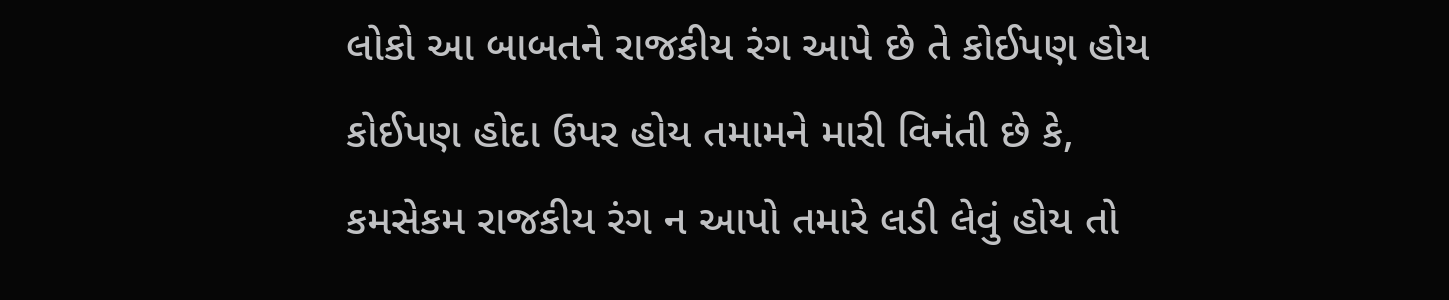લોકો આ બાબતને રાજકીય રંગ આપે છે તે કોઈપણ હોય કોઈપણ હોદા ઉપર હોય તમામને મારી વિનંતી છે કે, કમસેકમ રાજકીય રંગ ન આપો તમારે લડી લેવું હોય તો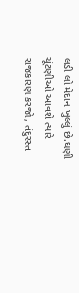લડી લો મેદાન ખુલ્લું છે.ઘણી ચૂંટણીઓ આવશે ત્યારે રાજકારણ કરજો, તંદુરસ્ત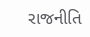રાજનીતિ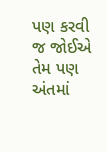પણ કરવી જ જોઈએ તેમ પણ અંતમાં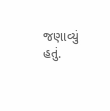જણાવ્યું હતું.